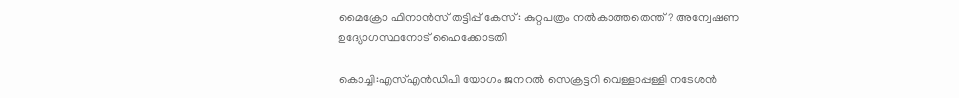മൈക്രോ ഫിനാന്‍സ് തട്ടിപ്പ് കേസ്: കുറ്റപത്രം നല്‍കാത്തതെന്ത്? അന്വേഷണ ഉദ്യോഗസ്ഥനോട് ഹൈക്കോടതി

കൊച്ചി:എസ്എന്‍ഡിപി യോഗം ജനറല്‍ സെക്രട്ടറി വെള്ളാപ്പള്ളി നടേശന്‍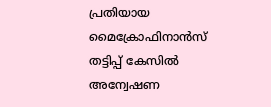പ്രതിയായ മൈക്രോഫിനാന്‍സ് തട്ടിപ്പ് കേസില്‍ അന്വേഷണ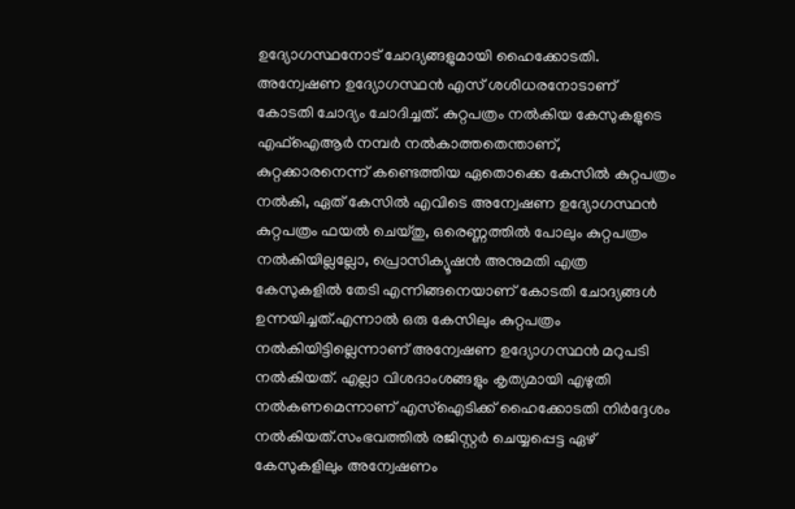ഉദ്യോഗസ്ഥനോട് ചോദ്യങ്ങളുമായി ഹൈക്കോടതി. അന്വേഷണ ഉദ്യോഗസ്ഥന്‍ എസ് ശശിധരനോടാണ് കോടതി ചോദ്യം ചോദിച്ചത്. കുറ്റപത്രം നല്‍കിയ കേസുകളുടെ എഫ്‌ഐആര്‍ നമ്പര്‍ നല്‍കാത്തതെന്താണ്, കുറ്റക്കാരനെന്ന് കണ്ടെത്തിയ ഏതൊക്കെ കേസില്‍ കുറ്റപത്രം നല്‍കി, ഏത് കേസില്‍ എവിടെ അന്വേഷണ ഉദ്യോഗസ്ഥന്‍ കുറ്റപത്രം ഫയല്‍ ചെയ്തു, ഒരെണ്ണത്തില്‍ പോലും കുറ്റപത്രം നല്‍കിയില്ലല്ലോ, പ്രൊസിക്യൂഷന്‍ അനുമതി എത്ര കേസുകളില്‍ തേടി എന്നിങ്ങനെയാണ് കോടതി ചോദ്യങ്ങള്‍ ഉന്നയിച്ചത്.എന്നാല്‍ ഒരു കേസിലും കുറ്റപത്രം നല്‍കിയിട്ടില്ലെന്നാണ് അന്വേഷണ ഉദ്യോഗസ്ഥന്‍ മറുപടി നല്‍കിയത്. എല്ലാ വിശദാംശങ്ങളും കൃത്യമായി എഴുതി നല്‍കണമെന്നാണ് എസ്‌ഐടിക്ക് ഹൈക്കോടതി നിര്‍ദ്ദേശം നല്‍കിയത്.സംഭവത്തില്‍ രജിസ്റ്റര്‍ ചെയ്യപ്പെട്ട ഏഴ് കേസുകളിലും അന്വേഷണം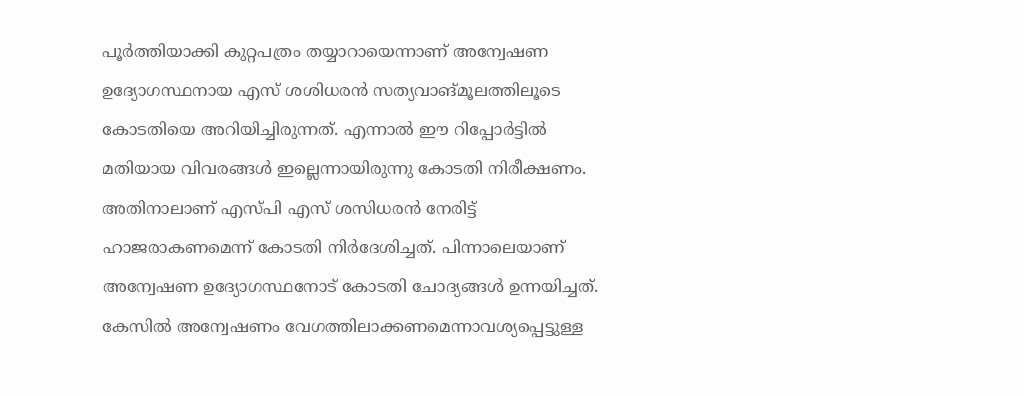പൂര്‍ത്തിയാക്കി കുറ്റപത്രം തയ്യാറായെന്നാണ് അന്വേഷണ ഉദ്യോഗസ്ഥനായ എസ് ശശിധരന്‍ സത്യവാങ്മൂലത്തിലൂടെ കോടതിയെ അറിയിച്ചിരുന്നത്. എന്നാല്‍ ഈ റിപ്പോര്‍ട്ടില്‍ മതിയായ വിവരങ്ങള്‍ ഇല്ലെന്നായിരുന്നു കോടതി നിരീക്ഷണം. അതിനാലാണ് എസ്പി എസ് ശസിധരന്‍ നേരിട്ട് ഹാജരാകണമെന്ന് കോടതി നിര്‍ദേശിച്ചത്. പിന്നാലെയാണ് അന്വേഷണ ഉദ്യോഗസ്ഥനോട് കോടതി ചോദ്യങ്ങള്‍ ഉന്നയിച്ചത്. കേസില്‍ അന്വേഷണം വേഗത്തിലാക്കണമെന്നാവശ്യപ്പെട്ടുള്ള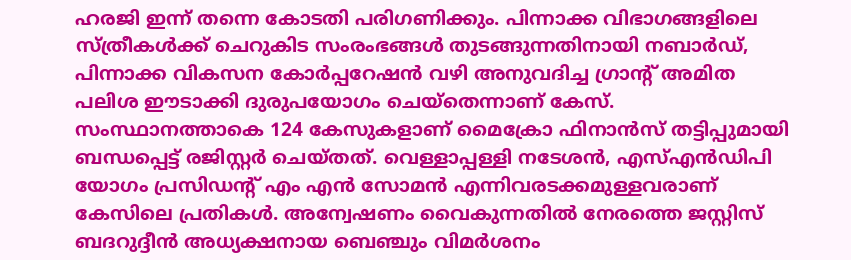ഹരജി ഇന്ന് തന്നെ കോടതി പരിഗണിക്കും. പിന്നാക്ക വിഭാഗങ്ങളിലെ സ്ത്രീകള്‍ക്ക് ചെറുകിട സംരംഭങ്ങള്‍ തുടങ്ങുന്നതിനായി നബാര്‍ഡ്, പിന്നാക്ക വികസന കോര്‍പ്പറേഷന്‍ വഴി അനുവദിച്ച ഗ്രാന്റ് അമിത പലിശ ഈടാക്കി ദുരുപയോഗം ചെയ്‌തെന്നാണ് കേസ്. സംസ്ഥാനത്താകെ 124 കേസുകളാണ് മൈക്രോ ഫിനാന്‍സ് തട്ടിപ്പുമായി ബന്ധപ്പെട്ട് രജിസ്റ്റര്‍ ചെയ്തത്. വെള്ളാപ്പള്ളി നടേശന്‍, എസ്എന്‍ഡിപി യോഗം പ്രസിഡന്റ് എം എന്‍ സോമന്‍ എന്നിവരടക്കമുള്ളവരാണ് കേസിലെ പ്രതികള്‍. അന്വേഷണം വൈകുന്നതില്‍ നേരത്തെ ജസ്റ്റിസ് ബദറുദ്ദീന്‍ അധ്യക്ഷനായ ബെഞ്ചും വിമര്‍ശനം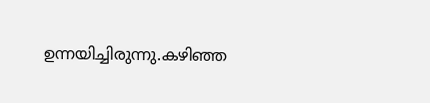ഉന്നയിച്ചിരുന്നു.കഴിഞ്ഞ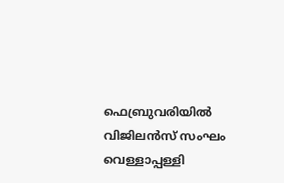ഫെബ്രുവരിയില്‍ വിജിലന്‍സ് സംഘം വെള്ളാപ്പള്ളി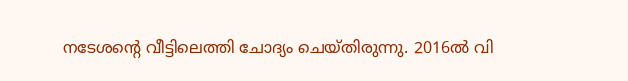നടേശന്റെ വീട്ടിലെത്തി ചോദ്യം ചെയ്തിരുന്നു. 2016ല്‍ വി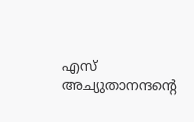എസ് അച്യുതാനന്ദന്റെ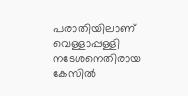പരാതിയിലാണ് വെള്ളാപ്പള്ളി നടേശനെതിരായ കേസില്‍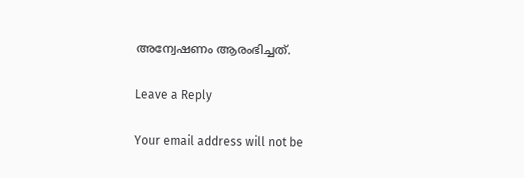അന്വേഷണം ആരംഭിച്ചത്.

Leave a Reply

Your email address will not be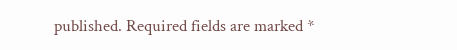published. Required fields are marked *